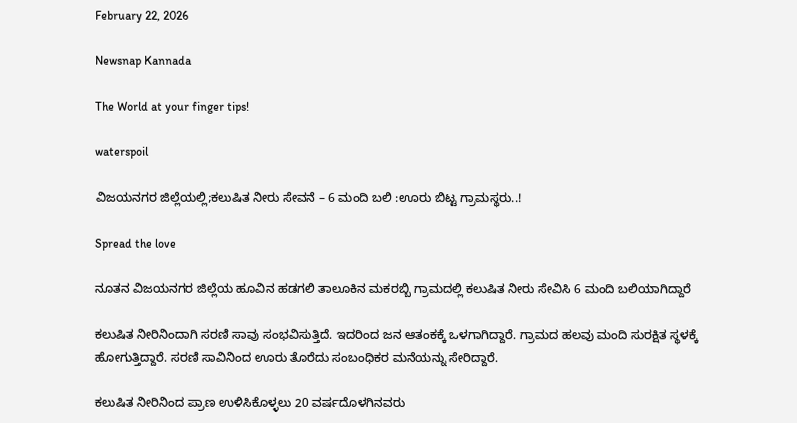February 22, 2026

Newsnap Kannada

The World at your finger tips!

waterspoil

ವಿಜಯನಗರ ಜಿಲ್ಲೆಯಲ್ಲಿ;ಕಲುಷಿತ ನೀರು ಸೇವನೆ – 6 ಮಂದಿ ಬಲಿ :ಊರು ಬಿಟ್ಟ ಗ್ರಾಮಸ್ಥರು..!

Spread the love

ನೂತನ ವಿಜಯನಗರ ಜಿಲ್ಲೆಯ ಹೂವಿನ ಹಡಗಲಿ ತಾಲೂಕಿನ ಮಕರಬ್ಬಿ ಗ್ರಾಮದಲ್ಲಿ ಕಲುಷಿತ ನೀರು ಸೇವಿಸಿ 6 ಮಂದಿ ಬಲಿಯಾಗಿದ್ದಾರೆ

ಕಲುಷಿತ ನೀರಿನಿಂದಾಗಿ ಸರಣಿ ಸಾವು ಸಂಭವಿಸುತ್ತಿದೆ. ಇದರಿಂದ ಜನ ಆತಂಕಕ್ಕೆ ಒಳಗಾಗಿದ್ದಾರೆ. ಗ್ರಾಮದ ಹಲವು ಮಂದಿ ಸುರಕ್ಷಿತ ಸ್ಥಳಕ್ಕೆ ಹೋಗುತ್ತಿದ್ದಾರೆ. ಸರಣಿ ಸಾವಿನಿಂದ ಊರು ತೊರೆದು ಸಂಬಂಧಿಕರ ಮನೆಯನ್ನು ಸೇರಿದ್ದಾರೆ.

ಕಲುಷಿತ ನೀರಿನಿಂದ ಪ್ರಾಣ ಉಳಿಸಿಕೊಳ್ಳಲು 20 ವರ್ಷದೊಳಗಿನವರು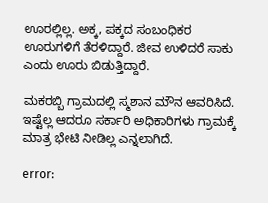ಊರಲ್ಲಿಲ್ಲ. ಅಕ್ಕ, ಪಕ್ಕದ ಸಂಬಂಧಿಕರ ಊರುಗಳಿಗೆ ತೆರಳಿದ್ದಾರೆ. ಜೀವ ಉಳಿದರೆ ಸಾಕು ಎಂದು ಊರು ಬಿಡುತ್ತಿದ್ದಾರೆ.

ಮಕರಬ್ಬಿ ಗ್ರಾಮದಲ್ಲಿ ಸ್ಮಶಾನ ಮೌನ ಆವರಿಸಿದೆ. ಇಷ್ಟೆಲ್ಲ ಆದರೂ ಸರ್ಕಾರಿ ಅಧಿಕಾರಿಗಳು ಗ್ರಾಮಕ್ಕೆ ಮಾತ್ರ ಭೇಟಿ ನೀಡಿಲ್ಲ ಎನ್ನಲಾಗಿದೆ.

error: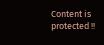Content is protected !!